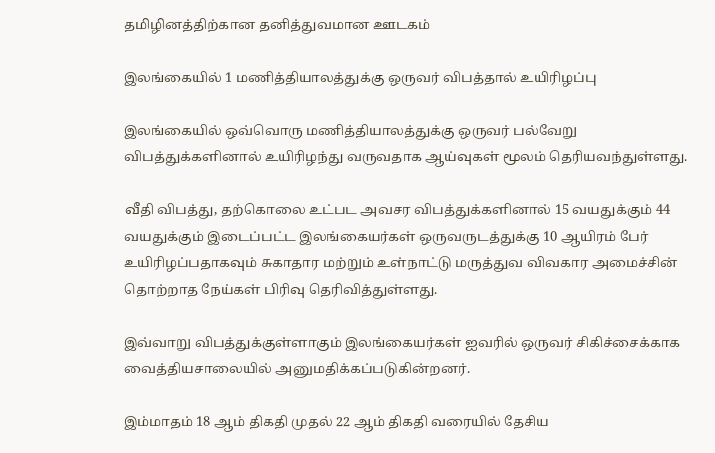தமிழினத்திற்கான தனித்துவமான ஊடகம்

இலங்கையில் 1 மணித்தியாலத்துக்கு ஒருவர் விபத்தால் உயிரிழப்பு

இலங்கையில் ஒவ்வொரு மணித்தியாலத்துக்கு ஒருவர் பல்வேறு விபத்துக்களினால் உயிரிழந்து வருவதாக ஆய்வுகள் மூலம் தெரியவந்துள்ளது.

வீதி விபத்து, தற்கொலை உட்பட அவசர விபத்துக்களினால் 15 வயதுக்கும் 44 வயதுக்கும் இடைப்பட்ட இலங்கையர்கள் ஒருவருடத்துக்கு 10 ஆயிரம் பேர் உயிரிழப்பதாகவும் சுகாதார மற்றும் உள்நாட்டு மருத்துவ விவகார அமைச்சின் தொற்றாத நேய்கள் பிரிவு தெரிவித்துள்ளது.

இவ்வாறு விபத்துக்குள்ளாகும் இலங்கையர்கள் ஐவரில் ஒருவர் சிகிச்சைக்காக வைத்தியசாலையில் அனுமதிக்கப்படுகின்றனர்.

இம்மாதம் 18 ஆம் திகதி முதல் 22 ஆம் திகதி வரையில் தேசிய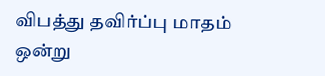விபத்து தவிர்ப்பு மாதம் ஒன்று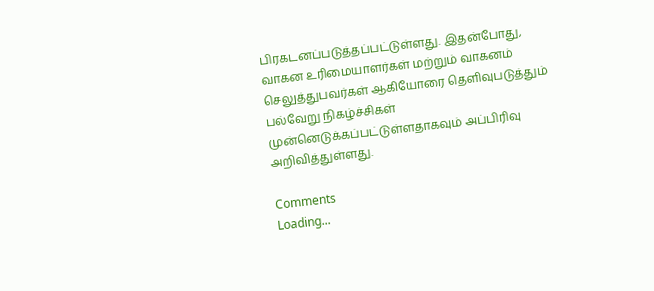பிரகடனப்படுத்தப்பட்டுள்ளது. இதன்போது, வாகன உரிமையாளர்கள் மற்றும் வாகனம் செலுத்துபவர்கள் ஆகியோரை தெளிவுபடுத்தும் பல்வேறு நிகழ்ச்சிகள் முன்னெடுக்கப்பட்டுள்ளதாகவும் அப்பிரிவு அறிவித்துள்ளது.

Comments
Loading...